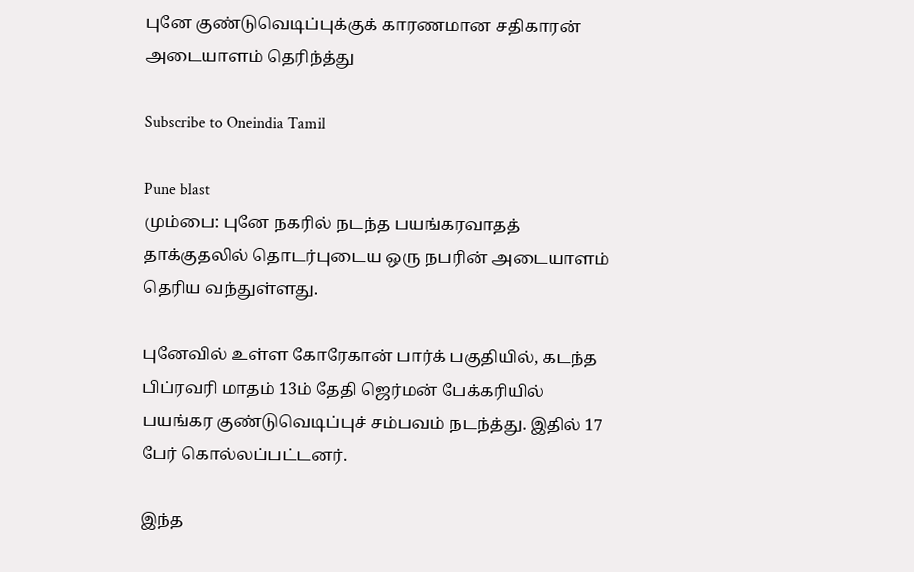புனே குண்டுவெடிப்புக்குக் காரணமான சதிகாரன் அடையாளம் தெரிந்த்து

Subscribe to Oneindia Tamil

Pune blast
மும்பை: புனே நகரில் நடந்த பயங்கரவாதத் தாக்குதலில் தொடர்புடைய ஒரு நபரின் அடையாளம் தெரிய வந்துள்ளது.

புனேவில் உள்ள கோரேகான் பார்க் பகுதியில், கடந்த பிப்ரவரி மாதம் 13ம் தேதி ஜெர்மன் பேக்கரியில் பயங்கர குண்டுவெடிப்புச் சம்பவம் நடந்த்து. இதில் 17 பேர் கொல்லப்பட்டனர்.

இந்த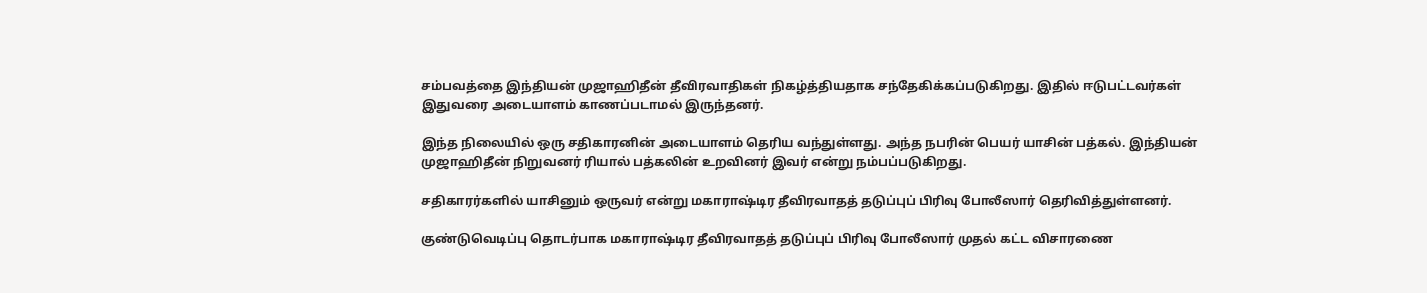சம்பவத்தை இந்தியன் முஜாஹிதீன் தீவிரவாதிகள் நிகழ்த்தியதாக சந்தேகிக்கப்படுகிறது. இதில் ஈடுபட்டவர்கள் இதுவரை அடையாளம் காணப்படாமல் இருந்தனர்.

இந்த நிலையில் ஒரு சதிகாரனின் அடையாளம் தெரிய வந்துள்ளது. அந்த நபரின் பெயர் யாசின் பத்கல். இந்தியன் முஜாஹிதீன் நிறுவனர் ரியால் பத்கலின் உறவினர் இவர் என்று நம்பப்படுகிறது.

சதிகாரர்களில் யாசினும் ஒருவர் என்று மகாராஷ்டிர தீவிரவாதத் தடுப்புப் பிரிவு போலீஸார் தெரிவித்துள்ளனர்.

குண்டுவெடிப்பு தொடர்பாக மகாராஷ்டிர தீவிரவாதத் தடுப்புப் பிரிவு போலீஸார் முதல் கட்ட விசாரணை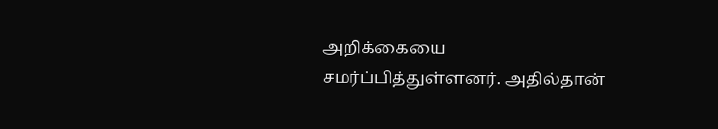அறிக்கையை சமர்ப்பித்துள்ளனர். அதில்தான்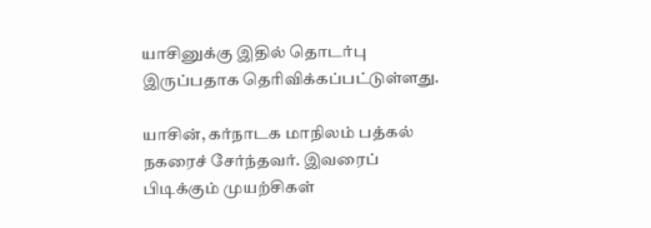யாசினுக்கு இதில் தொடர்பு இருப்பதாக தெரிவிக்கப்பட்டுள்ளது.

யாசின், கர்நாடக மாநிலம் பத்கல் நகரைச் சேர்ந்தவர். இவரைப் பிடிக்கும் முயற்சிகள்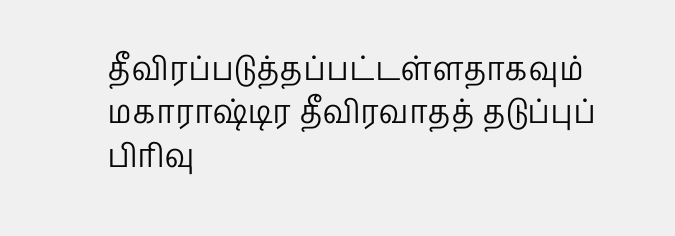தீவிரப்படுத்தப்பட்டள்ளதாகவும் மகாராஷ்டிர தீவிரவாதத் தடுப்புப் பிரிவு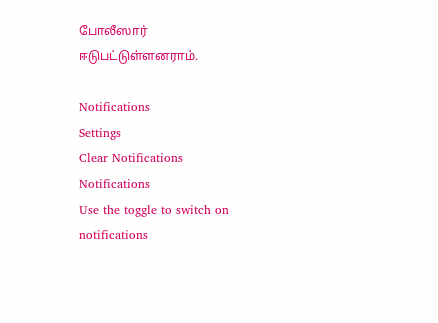போலீஸார் ஈடுபட்டுள்ளனராம்.

Notifications
Settings
Clear Notifications
Notifications
Use the toggle to switch on notifications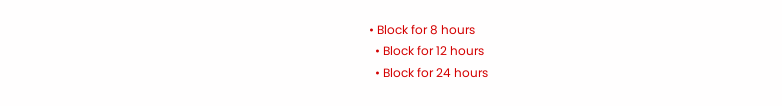• Block for 8 hours
  • Block for 12 hours
  • Block for 24 hours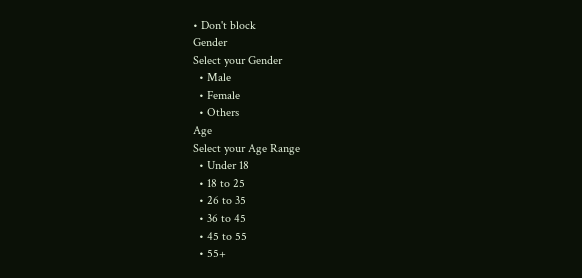• Don't block
Gender
Select your Gender
  • Male
  • Female
  • Others
Age
Select your Age Range
  • Under 18
  • 18 to 25
  • 26 to 35
  • 36 to 45
  • 45 to 55
  • 55+